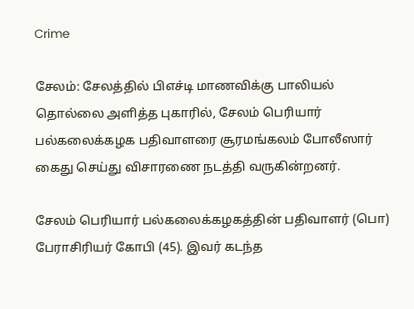Crime

சேலம்: சேலத்தில் பிஎச்டி மாணவிக்கு பாலியல் தொல்லை அளித்த புகாரில், சேலம் பெரியார் பல்கலைக்கழக பதிவாளரை சூரமங்கலம் போலீஸார் கைது செய்து விசாரணை நடத்தி வருகின்றனர்.

சேலம் பெரியார் பல்கலைக்கழகத்தின் பதிவாளர் (பொ) பேராசிரியர் கோபி (45). இவர் கடந்த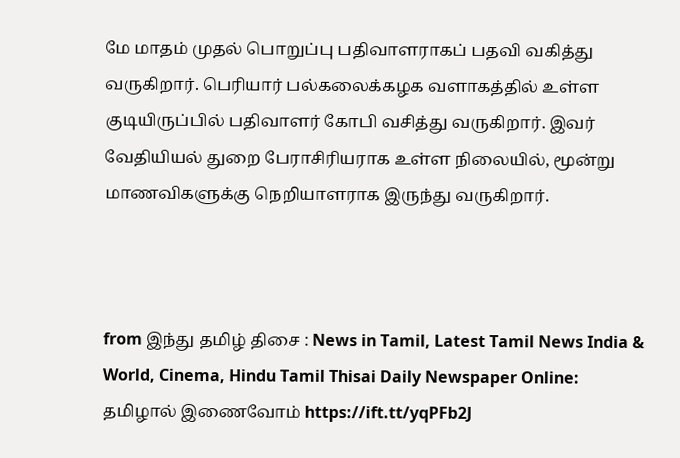மே மாதம் முதல் பொறுப்பு பதிவாளராகப் பதவி வகித்து வருகிறார். பெரியார் பல்கலைக்கழக வளாகத்தில் உள்ள குடியிருப்பில் பதிவாளர் கோபி வசித்து வருகிறார். இவர் வேதியியல் துறை பேராசிரியராக உள்ள நிலையில், மூன்று மாணவிகளுக்கு நெறியாளராக இருந்து வருகிறார்.



from இந்து தமிழ் திசை : News in Tamil, Latest Tamil News India & World, Cinema, Hindu Tamil Thisai Daily Newspaper Online: தமிழால் இணைவோம் https://ift.tt/yqPFb2J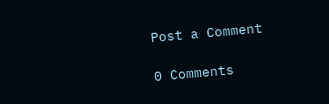Post a Comment

0 Comments